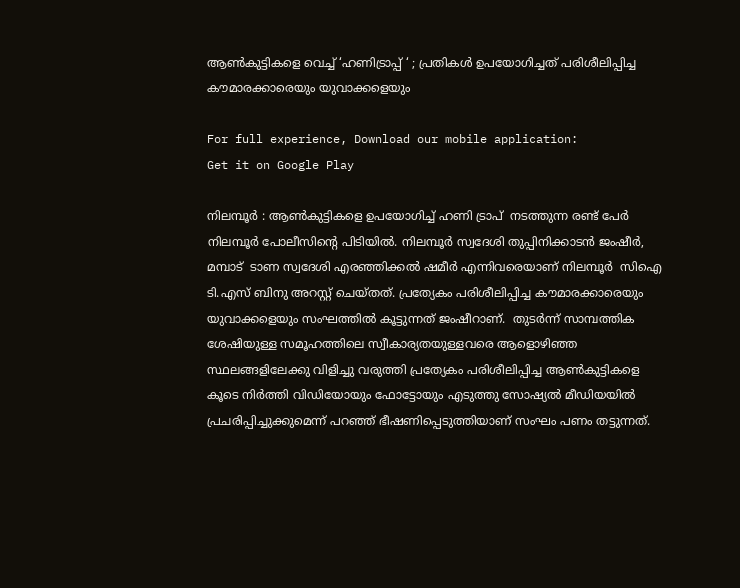ആണ്‍കുട്ടികളെ വെച്ച് ‘ഹണിട്രാപ്പ് ‘ ; പ്രതികള്‍ ഉപയോഗിച്ചത് പരിശീലിപ്പിച്ച കൗമാരക്കാരെയും യുവാക്കളെയും

For full experience, Download our mobile application:
Get it on Google Play

നിലമ്പൂർ : ആൺകുട്ടികളെ ഉപയോഗിച്ച് ഹണി ട്രാപ്  നടത്തുന്ന രണ്ട് പേർ നിലമ്പൂർ പോലീസിന്റെ പിടിയിൽ. നിലമ്പൂർ സ്വദേശി തുപ്പിനിക്കാടൻ ജംഷീർ, മമ്പാട്  ടാണ സ്വദേശി എരഞ്ഞിക്കൽ ഷമീർ എന്നിവരെയാണ് നിലമ്പൂർ  സിഐ ടി.എസ് ബിനു അറസ്റ്റ് ചെയ്തത്. പ്രത്യേകം പരിശീലിപ്പിച്ച കൗമാരക്കാരെയും യുവാക്കളെയും സംഘത്തിൽ കൂട്ടുന്നത് ജംഷീറാണ്.  തുടർന്ന് സാമ്പത്തിക ശേഷിയുള്ള സമൂഹത്തിലെ സ്വീകാര്യതയുള്ളവരെ ആളൊഴിഞ്ഞ സ്ഥലങ്ങളിലേക്കു വിളിച്ചു വരുത്തി പ്രത്യേകം പരിശീലിപ്പിച്ച ആൺകുട്ടികളെ കൂടെ നിർത്തി വിഡിയോയും ഫോട്ടോയും എടുത്തു സോഷ്യൽ മീഡിയയിൽ പ്രചരിപ്പിച്ചുക്കുമെന്ന് പറഞ്ഞ് ഭീഷണിപ്പെടുത്തിയാണ് സംഘം പണം തട്ടുന്നത്.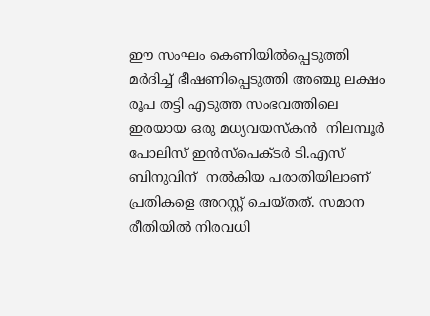ഈ സംഘം കെണിയിൽപ്പെടുത്തി മർദിച്ച് ഭീഷണിപ്പെടുത്തി അഞ്ചു ലക്ഷം രൂപ തട്ടി എടുത്ത സംഭവത്തിലെ ഇരയായ ഒരു മധ്യവയസ്‌കൻ  നിലമ്പൂർ പോലിസ് ഇൻസ്‌പെക്ടർ ടി.എസ് ബിനുവിന്  നൽകിയ പരാതിയിലാണ് പ്രതികളെ അറസ്റ്റ് ചെയ്തത്. സമാന രീതിയിൽ നിരവധി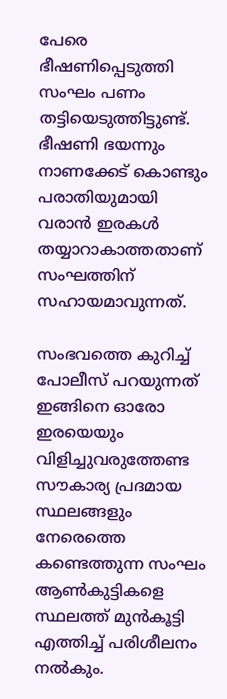പേരെ   ഭീഷണിപ്പെടുത്തി സംഘം പണം തട്ടിയെടുത്തിട്ടുണ്ട്. ഭീഷണി ഭയന്നും നാണക്കേട് കൊണ്ടും പരാതിയുമായി വരാൻ ഇരകൾ തയ്യാറാകാത്തതാണ് സംഘത്തിന് സഹായമാവുന്നത്.

സംഭവത്തെ കുറിച്ച് പോലീസ് പറയുന്നത് ഇങ്ങിനെ ഓരോ ഇരയെയും  വിളിച്ചുവരുത്തേണ്ട സൗകാര്യ പ്രദമായ സ്ഥലങ്ങളും നേരെത്തെ  കണ്ടെത്തുന്ന സംഘം ആൺകുട്ടികളെ  സ്ഥലത്ത് മുൻകൂട്ടി എത്തിച്ച് പരിശീലനം നൽകും.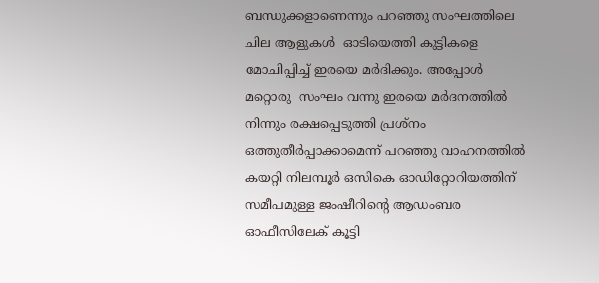ബന്ധുക്കളാണെന്നും പറഞ്ഞു സംഘത്തിലെ ചില ആളുകൾ  ഓടിയെത്തി കുട്ടികളെ  മോചിപ്പിച്ച് ഇരയെ മർദിക്കും. അപ്പോൾ മറ്റൊരു  സംഘം വന്നു ഇരയെ മർദനത്തിൽ നിന്നും രക്ഷപ്പെടുത്തി പ്രശ്‌നം ഒത്തുതീർപ്പാക്കാമെന്ന് പറഞ്ഞു വാഹനത്തിൽ കയറ്റി നിലമ്പൂർ ഒസികെ ഓഡിറ്റോറിയത്തിന് സമീപമുള്ള ജംഷീറിന്റെ ആഡംബര ഓഫീസിലേക് കൂട്ടി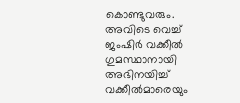കൊണ്ടുവരും. അവിടെ വെച്ച് ജംഷിർ വക്കീൽ ഗുമസ്ഥാനായി അഭിനയിച്ച് വക്കീൽമാരെയും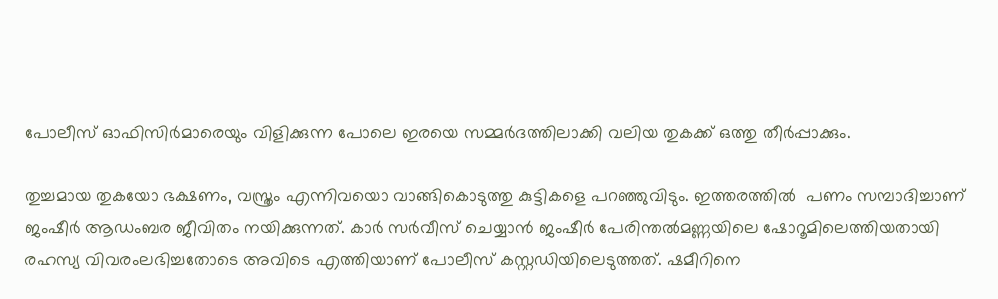പോലീസ് ഓഫിസിർമാരെയും വിളിക്കുന്ന പോലെ ഇരയെ സമ്മർദത്തിലാക്കി വലിയ തുകക്ക് ഒത്തു തീർപ്പാക്കും.

തുച്ചമായ തുകയോ ഭക്ഷണം, വസ്ത്രം എന്നിവയൊ വാങ്ങികൊടുത്തു കുട്ടികളെ പറഞ്ഞുവിടും. ഇത്തരത്തിൽ  പണം സമ്പാദിച്ചാണ് ജംഷീർ ആഡംബര ജീവിതം നയിക്കുന്നത്. കാർ സർവീസ് ചെയ്യാൻ ജംഷീർ പേരിന്തൽമണ്ണയിലെ ഷോറൂമിലെത്തിയതായി രഹസ്യ വിവരംലഭിച്ചതോടെ അവിടെ എത്തിയാണ് പോലീസ് കസ്റ്റഡിയിലെടുത്തത്. ഷമീറിനെ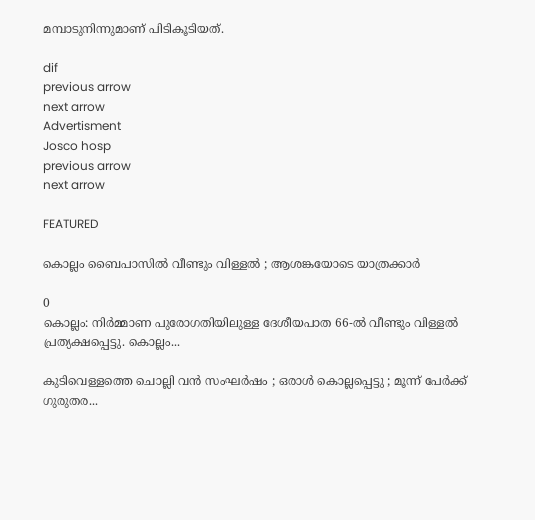മമ്പാടുനിന്നുമാണ് പിടികൂടിയത്.

dif
previous arrow
next arrow
Advertisment
Josco hosp
previous arrow
next arrow

FEATURED

കൊല്ലം ബൈപാസിൽ വീണ്ടും വിള്ളൽ ; ആശങ്കയോടെ യാത്രക്കാർ

0
കൊല്ലം: നിർമ്മാണ പുരോഗതിയിലുള്ള ദേശീയപാത 66-ൽ വീണ്ടും വിള്ളൽ പ്രത്യക്ഷപ്പെട്ടു. കൊല്ലം...

കുടിവെള്ളത്തെ ചൊല്ലി വൻ സംഘർഷം ; ഒരാൾ കൊല്ലപ്പെട്ടു ; മൂന്ന് പേർക്ക് ഗുരുതര...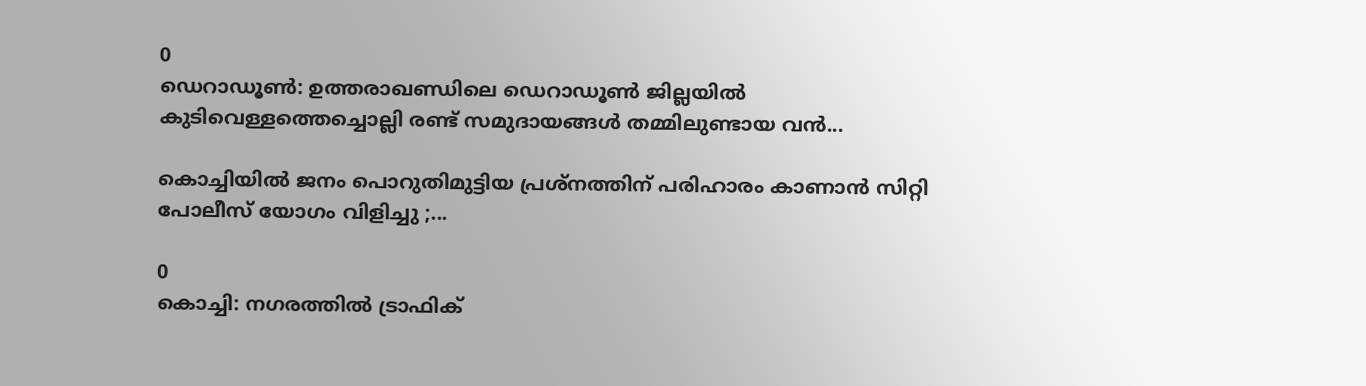0
ഡെറാഡൂൺ: ഉത്തരാഖണ്ഡിലെ ഡെറാഡൂൺ ജില്ലയിൽ കുടിവെള്ളത്തെച്ചൊല്ലി രണ്ട് സമുദായങ്ങൾ തമ്മിലുണ്ടായ വൻ...

കൊച്ചിയിൽ ജനം പൊറുതിമുട്ടിയ പ്രശ്‌നത്തിന് പരിഹാരം കാണാൻ സിറ്റി പോലീസ് യോഗം വിളിച്ചു ;...

0
കൊച്ചി: നഗരത്തിൽ ട്രാഫിക്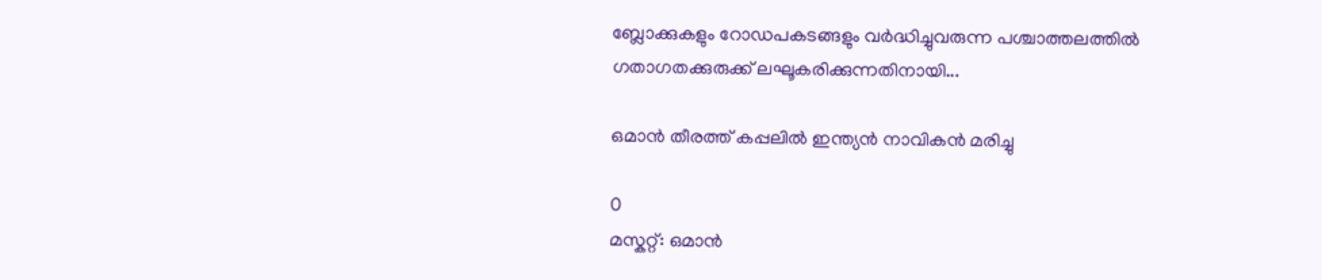ബ്ലോക്കുകളും റോഡപകടങ്ങളും വർദ്ധിച്ചുവരുന്ന പശ്ചാത്തലത്തിൽ ഗതാഗതക്കുരുക്ക് ലഘൂകരിക്കുന്നതിനായി...

ഒമാൻ തീരത്ത് കപ്പലിൽ ഇന്ത്യൻ നാവികൻ മരിച്ചു

0
മസ്കറ്റ്: ഒമാൻ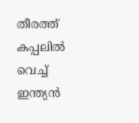തീരത്ത് കപ്പലിൽ വെച്ച് ഇന്ത്യൻ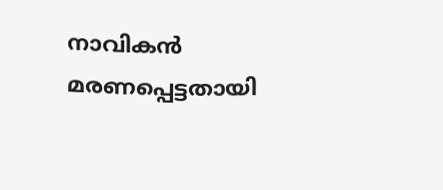നാവികൻ മരണപ്പെട്ടതായി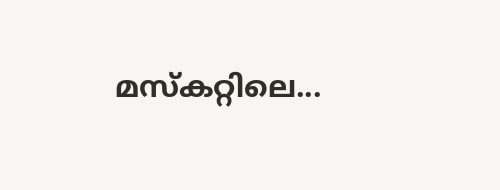മസ്കറ്റിലെ...